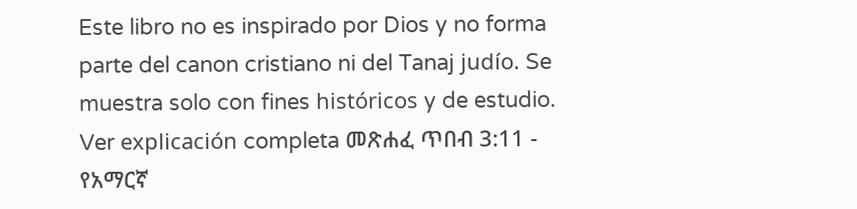Este libro no es inspirado por Dios y no forma parte del canon cristiano ni del Tanaj judío. Se muestra solo con fines históricos y de estudio. Ver explicación completa መጽሐፈ ጥበብ 3:11 - የአማርኛ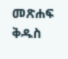መጽሐፍ ቅዱስ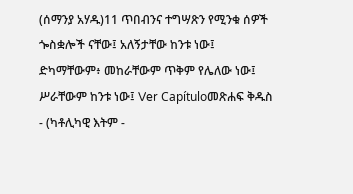(ሰማንያ አሃዱ)11 ጥበብንና ተግሣጽን የሚንቁ ሰዎች ጐስቋሎች ናቸው፤ አለኝታቸው ከንቱ ነው፤ ድካማቸውም፥ መከራቸውም ጥቅም የሌለው ነው፤ ሥራቸውም ከንቱ ነው፤ Ver Capítuloመጽሐፍ ቅዱስ - (ካቶሊካዊ እትም -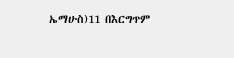ኤማሁስ)11 በእርግጥም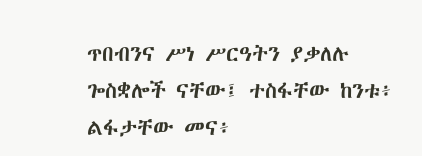ጥበብንና ሥነ ሥርዓትን ያቃለሉ ጐስቋሎች ናቸው፤ ተስፋቸው ከንቱ፥ ልፋታቸው መና፥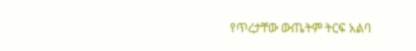የጥረታቸው ውጤትም ትርፍ አልባ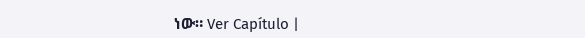ነው። Ver Capítulo |